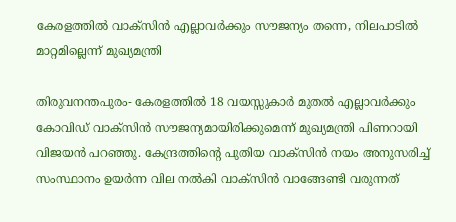കേരളത്തില്‍ വാക്‌സിന്‍ എല്ലാവര്‍ക്കും സൗജന്യം തന്നെ, നിലപാടില്‍ മാറ്റമില്ലെന്ന് മുഖ്യമന്ത്രി

തിരുവനന്തപുരം- കേരളത്തില്‍ 18 വയസ്സുകാര്‍ മുതല്‍ എല്ലാവര്‍ക്കും കോവിഡ് വാക്‌സിന്‍ സൗജന്യമായിരിക്കുമെന്ന് മുഖ്യമന്ത്രി പിണറായി വിജയന്‍ പറഞ്ഞു. കേന്ദ്രത്തിന്റെ പുതിയ വാക്‌സിന്‍ നയം അനുസരിച്ച് സംസ്ഥാനം ഉയര്‍ന്ന വില നല്‍കി വാക്‌സിന്‍ വാങ്ങേണ്ടി വരുന്നത്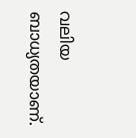വലിയ ബാധ്യതയാണ്.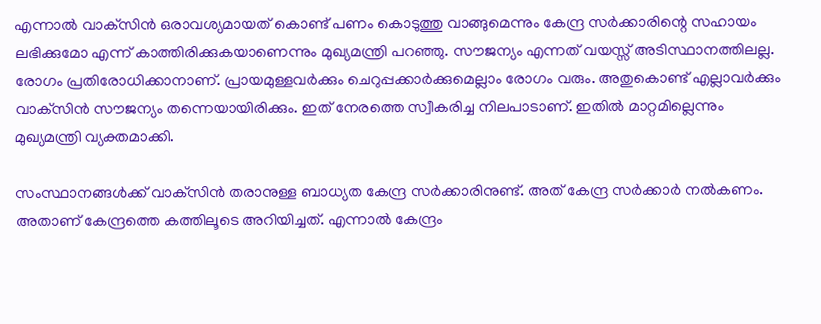എന്നാല്‍ വാക്‌സിന്‍ ഒരാവശ്യമായത് കൊണ്ട് പണം കൊടുത്തു വാങ്ങുമെന്നും കേന്ദ്ര സര്‍ക്കാരിന്റെ സഹായം ലഭിക്കുമോ എന്ന് കാത്തിരിക്കുകയാണെന്നും മുഖ്യമന്ത്രി പറഞ്ഞു. സൗജന്യം എന്നത് വയസ്സ് അടിസ്ഥാനത്തിലല്ല. രോഗം പ്രതിരോധിക്കാനാണ്. പ്രായമുള്ളവര്‍ക്കും ചെറുപ്പക്കാര്‍ക്കുമെല്ലാം രോഗം വരും. അതുകൊണ്ട് എല്ലാവര്‍ക്കും വാക്‌സിന്‍ സൗജന്യം തന്നെയായിരിക്കും. ഇത് നേരത്തെ സ്വീകരിച്ച നിലപാടാണ്. ഇതില്‍ മാറ്റമില്ലെന്നും മുഖ്യമന്ത്രി വ്യക്തമാക്കി.

സംസ്ഥാനങ്ങള്‍ക്ക് വാക്‌സിന്‍ തരാനുള്ള ബാധ്യത കേന്ദ്ര സര്‍ക്കാരിനുണ്ട്. അത് കേന്ദ്ര സര്‍ക്കാര്‍ നല്‍കണം. അതാണ് കേന്ദ്രത്തെ കത്തിലൂടെ അറിയിച്ചത്. എന്നാല്‍ കേന്ദ്രം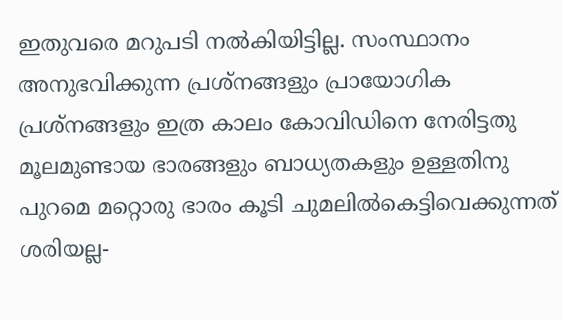ഇതുവരെ മറുപടി നല്‍കിയിട്ടില്ല. സംസ്ഥാനം അനുഭവിക്കുന്ന പ്രശ്‌നങ്ങളും പ്രായോഗിക പ്രശ്‌നങ്ങളും ഇത്ര കാലം കോവിഡിനെ നേരിട്ടതു മൂലമുണ്ടായ ഭാരങ്ങളും ബാധ്യതകളും ഉള്ളതിനു പുറമെ മറ്റൊരു ഭാരം കൂടി ചുമലില്‍കെട്ടിവെക്കുന്നത് ശരിയല്ല-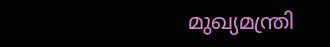മുഖ്യമന്ത്രി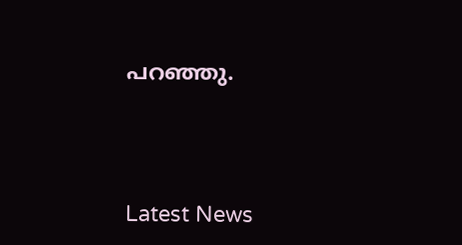പറഞ്ഞു.




Latest News